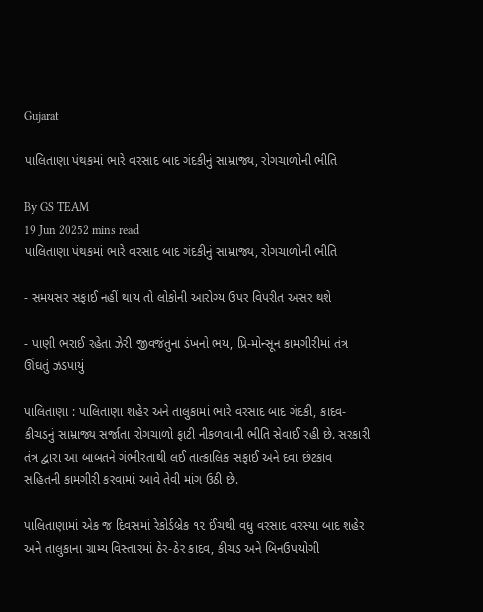Gujarat

પાલિતાણા પંથકમાં ભારે વરસાદ બાદ ગંદકીનું સામ્રાજ્ય, રોગચાળોની ભીતિ

By GS TEAM
19 Jun 20252 mins read
પાલિતાણા પંથકમાં ભારે વરસાદ બાદ ગંદકીનું સામ્રાજ્ય, રોગચાળોની ભીતિ

- સમયસર સફાઈ નહીં થાય તો લોકોની આરોગ્ય ઉપર વિપરીત અસર થશે

- પાણી ભરાઈ રહેતા ઝેરી જીવજંતુના ડંખનો ભય, પ્રિ-મોન્સૂન કામગીરીમાં તંત્ર ઊંઘતું ઝડપાયું

પાલિતાણા : પાલિતાણા શહેર અને તાલુકામાં ભારે વરસાદ બાદ ગંદકી, કાદવ-કીચડનું સામ્રાજ્ય સર્જાતા રોગચાળો ફાટી નીકળવાની ભીતિ સેવાઈ રહી છે. સરકારી તંત્ર દ્વારા આ બાબતને ગંભીરતાથી લઈ તાત્કાલિક સફાઈ અને દવા છંટકાવ સહિતની કામગીરી કરવામાં આવે તેવી માંગ ઉઠી છે.

પાલિતાણામાં એક જ દિવસમાં રેકોર્ડબ્રેક ૧૨ ઈંચથી વધુ વરસાદ વરસ્યા બાદ શહેર અને તાલુકાના ગ્રામ્ય વિસ્તારમાં ઠેર-ઠેર કાદવ, કીચડ અને બિનઉપયોગી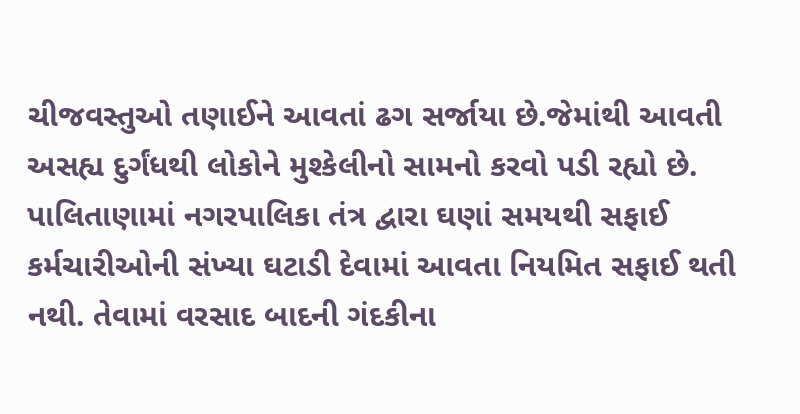ચીજવસ્તુઓ તણાઈને આવતાં ઢગ સર્જાયા છે.જેમાંથી આવતી અસહ્ય દુર્ગંધથી લોકોને મુશ્કેલીનો સામનો કરવો પડી રહ્યો છે. પાલિતાણામાં નગરપાલિકા તંત્ર દ્વારા ઘણાં સમયથી સફાઈ કર્મચારીઓની સંખ્યા ઘટાડી દેવામાં આવતા નિયમિત સફાઈ થતી નથી. તેવામાં વરસાદ બાદની ગંદકીના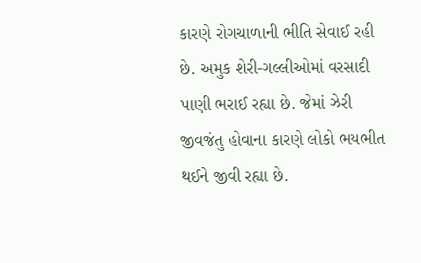કારણે રોગચાળાની ભીતિ સેવાઈ રહી છે. અમુક શેરી-ગલ્લીઓમાં વરસાદી પાણી ભરાઈ રહ્યા છે. જેમાં ઝેરી જીવજંતુ હોવાના કારણે લોકો ભયભીત થઈને જીવી રહ્યા છે.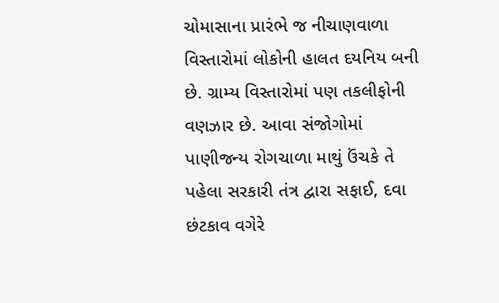ચોમાસાના પ્રારંભે જ નીચાણવાળા વિસ્તારોમાં લોકોની હાલત દયનિય બની છે. ગ્રામ્ય વિસ્તારોમાં પણ તકલીફોની વણઝાર છે. આવા સંજોગોમાં પાણીજન્ય રોગચાળા માથું ઉંચકે તે પહેલા સરકારી તંત્ર દ્વારા સફાઈ, દવા છંટકાવ વગેરે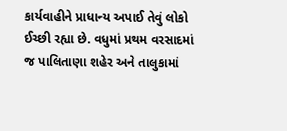કાર્યવાહીને પ્રાધાન્ય અપાઈ તેવું લોકો ઈચ્છી રહ્યા છે. વધુમાં પ્રથમ વરસાદમાં જ પાલિતાણા શહેર અને તાલુકામાં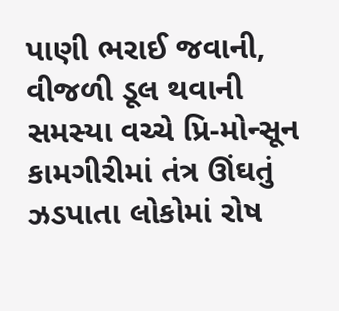પાણી ભરાઈ જવાની, વીજળી ડૂલ થવાની સમસ્યા વચ્ચે પ્રિ-મોન્સૂન કામગીરીમાં તંત્ર ઊંઘતું ઝડપાતા લોકોમાં રોષ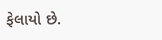ફેલાયો છે.